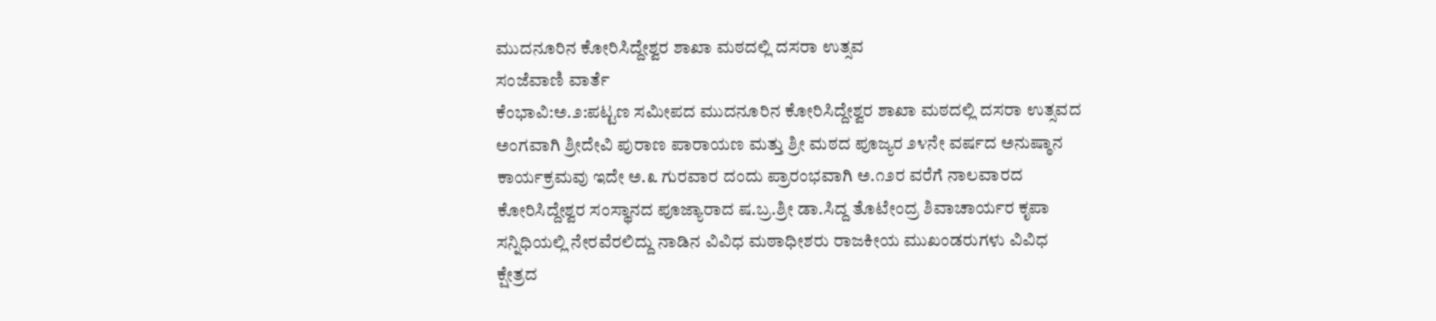ಮುದನೂರಿನ ಕೋರಿಸಿದ್ದೇಶ್ವರ ಶಾಖಾ ಮಠದಲ್ಲಿ ದಸರಾ ಉತ್ಸವ
ಸಂಜೆವಾಣಿ ವಾರ್ತೆ
ಕೆಂಭಾವಿ:ಅ.೨:ಪಟ್ಟಣ ಸಮೀಪದ ಮುದನೂರಿನ ಕೋರಿಸಿದ್ದೇಶ್ವರ ಶಾಖಾ ಮಠದಲ್ಲಿ ದಸರಾ ಉತ್ಸವದ ಅಂಗವಾಗಿ ಶ್ರೀದೇವಿ ಪುರಾಣ ಪಾರಾಯಣ ಮತ್ತು ಶ್ರೀ ಮಠದ ಪೂಜ್ಯರ ೨೪ನೇ ವರ್ಷದ ಅನುಷ್ಠಾನ ಕಾರ್ಯಕ್ರಮವು ಇದೇ ಅ.೩ ಗುರವಾರ ದಂದು ಪ್ರಾರಂಭವಾಗಿ ಅ.೧೨ರ ವರೆಗೆ ನಾಲವಾರದ ಕೋರಿಸಿದ್ದೇಶ್ವರ ಸಂಸ್ಥಾನದ ಪೂಜ್ಯಾರಾದ ಷ.ಬ್ರ.ಶ್ರೀ ಡಾ.ಸಿದ್ದ ತೊಟೇಂದ್ರ ಶಿವಾಚಾರ್ಯರ ಕೃಪಾ ಸನ್ನಿಧಿಯಲ್ಲಿ ನೇರವೆರಲಿದ್ದು ನಾಡಿನ ವಿವಿಧ ಮಠಾಧೀಶರು ರಾಜಕೀಯ ಮುಖಂಡರುಗಳು ವಿವಿಧ ಕ್ಷೇತ್ರದ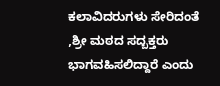ಕಲಾವಿದರುಗಳು ಸೇರಿದಂತೆ ,ಶ್ರೀ ಮಠದ ಸದ್ಬಕ್ತರು ಭಾಗವಹಿಸಲಿದ್ದಾರೆ ಎಂದು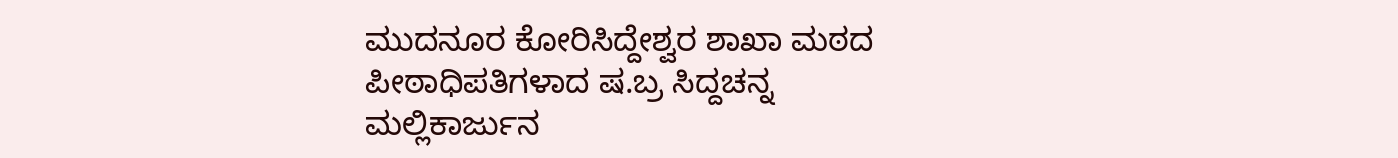ಮುದನೂರ ಕೋರಿಸಿದ್ದೇಶ್ವರ ಶಾಖಾ ಮಠದ ಪೀಠಾಧಿಪತಿಗಳಾದ ಷ.ಬ್ರ ಸಿದ್ದಚನ್ನ ಮಲ್ಲಿಕಾರ್ಜುನ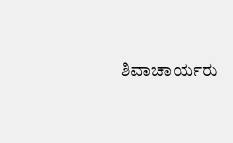ಶಿವಾಚಾರ್ಯರು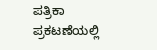ಪತ್ರಿಕಾ ಪ್ರಕಟಣೆಯಲ್ಲಿ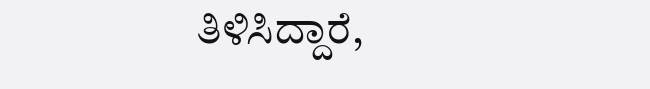ತಿಳಿಸಿದ್ದಾರೆ,